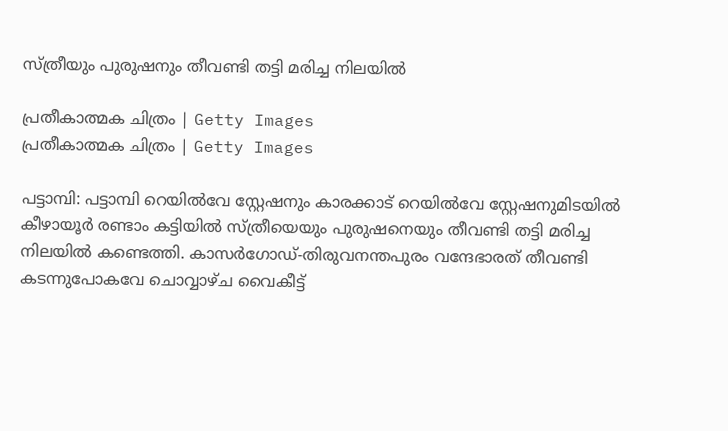സ്ത്രീയും പുരുഷനും തീവണ്ടി തട്ടി മരിച്ച നിലയില്‍

പ്രതീകാത്മക ചിത്രം | Getty Images
പ്രതീകാത്മക ചിത്രം | Getty Images

പട്ടാമ്പി: പട്ടാമ്പി റെയില്‍വേ സ്റ്റേഷനും കാരക്കാട് റെയില്‍വേ സ്റ്റേഷനുമിടയില്‍ കീഴായൂർ രണ്ടാം കട്ടിയിൽ സ്ത്രീയെയും പുരുഷനെയും തീവണ്ടി തട്ടി മരിച്ച നിലയില്‍ കണ്ടെത്തി. കാസര്‍ഗോഡ്-തിരുവനന്തപുരം വന്ദേഭാരത് തീവണ്ടി കടന്നുപോകവേ ചൊവ്വാഴ്ച വൈകീട്ട്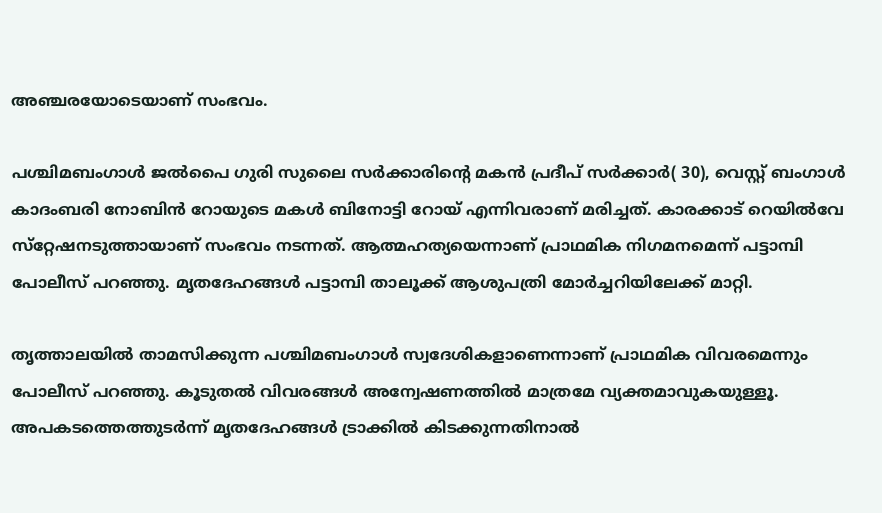അഞ്ചരയോടെയാണ് സംഭവം.

പശ്ചിമബംഗാൾ ജൽപൈ ഗുരി സുലൈ സർക്കാരിൻ്റെ മകൻ പ്രദീപ് സർക്കാർ( 30), വെസ്റ്റ് ബംഗാൾ കാദംബരി നോബിൻ റോയുടെ മകൾ ബിനോട്ടി റോയ് എന്നിവരാണ് മരിച്ചത്. കാരക്കാട് റെയില്‍വേ സ്‌റ്റേഷനടുത്തായാണ് സംഭവം നടന്നത്. ആത്മഹത്യയെന്നാണ് പ്രാഥമിക നിഗമനമെന്ന് പട്ടാമ്പി പോലീസ് പറഞ്ഞു. മൃതദേഹങ്ങള്‍ പട്ടാമ്പി താലൂക്ക് ആശുപത്രി മോര്‍ച്ചറിയിലേക്ക് മാറ്റി.

തൃത്താലയില്‍ താമസിക്കുന്ന പശ്ചിമബംഗാള്‍ സ്വദേശികളാണെന്നാണ് പ്രാഥമിക വിവരമെന്നും പോലീസ് പറഞ്ഞു. കൂടുതൽ വിവരങ്ങൾ അന്വേഷണത്തിൽ മാത്രമേ വ്യക്തമാവുകയുള്ളൂ. അപകടത്തെത്തുടര്‍ന്ന് മൃതദേഹങ്ങള്‍ ട്രാക്കില്‍ കിടക്കുന്നതിനാല്‍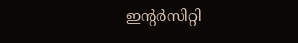ഇന്റര്‍സിറ്റി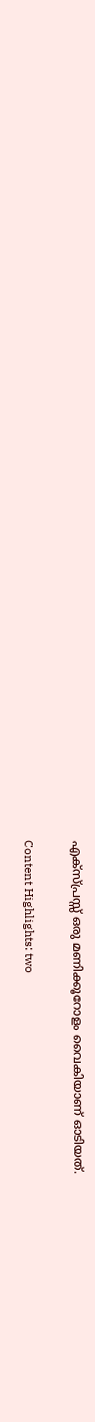എക്‌സ്പ്രസ്സ് ഒരു മണിക്കൂറോളം വൈകിയാണ് ഓടിയത്.


Content Highlights: two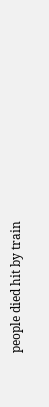people died hit by train